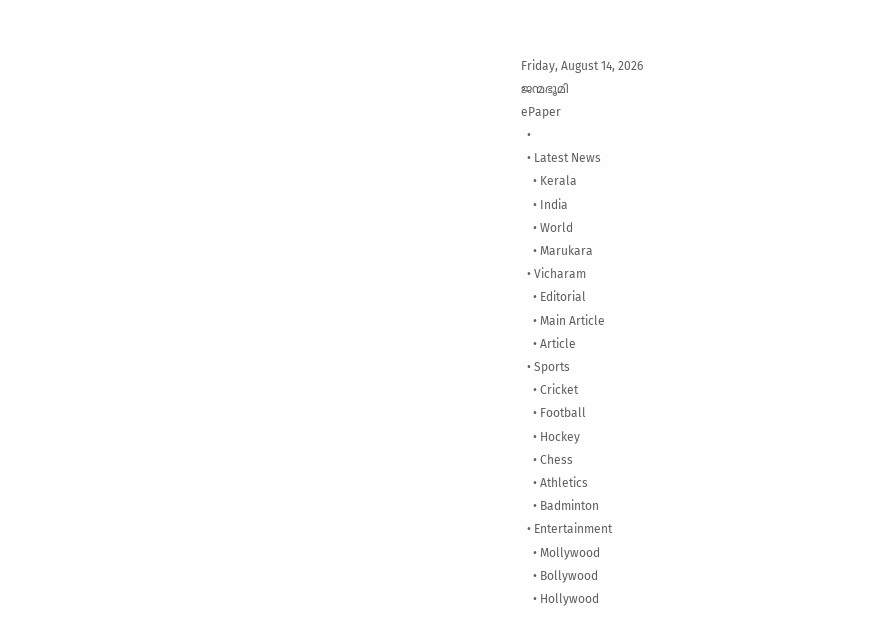Friday, August 14, 2026
ജന്മഭൂമി
ePaper
  •
  • Latest News
    • Kerala
    • India
    • World
    • Marukara
  • Vicharam
    • Editorial
    • Main Article
    • Article
  • Sports
    • Cricket
    • Football
    • Hockey
    • Chess
    • Athletics
    • Badminton
  • Entertainment
    • Mollywood
    • Bollywood
    • Hollywood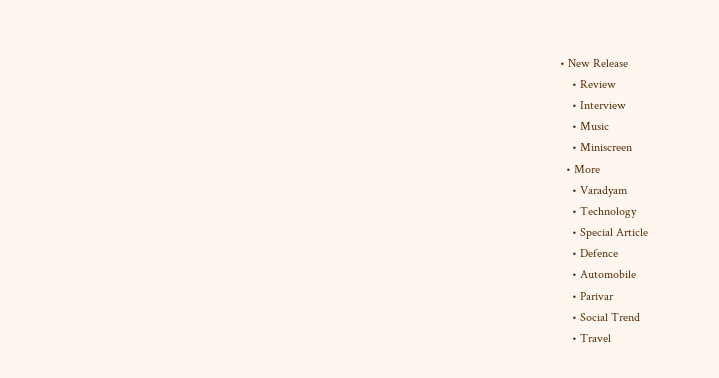• New Release
    • Review
    • Interview
    • Music
    • Miniscreen
  • More
    • Varadyam
    • Technology
    • Special Article
    • Defence
    • Automobile
    • Parivar
    • Social Trend
    • Travel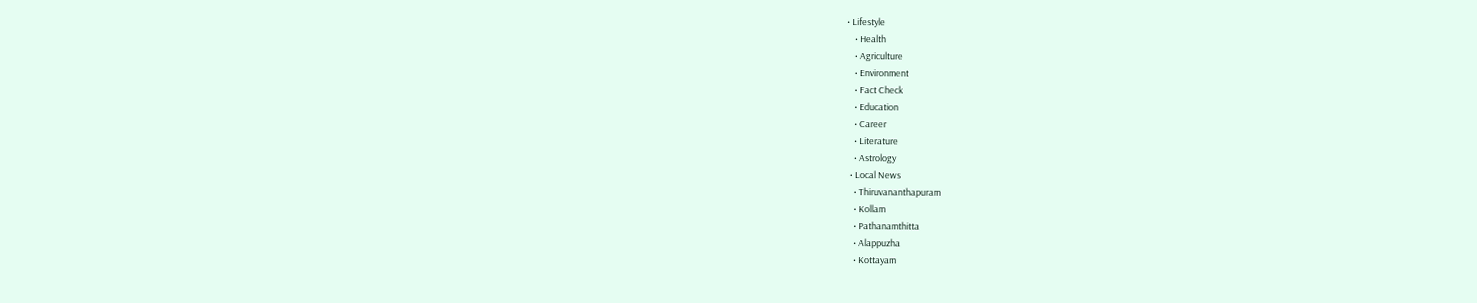• Lifestyle
    • Health
    • Agriculture
    • Environment
    • Fact Check
    • Education
    • Career
    • Literature
    • Astrology
  • Local News
    • Thiruvananthapuram
    • Kollam
    • Pathanamthitta
    • Alappuzha
    • Kottayam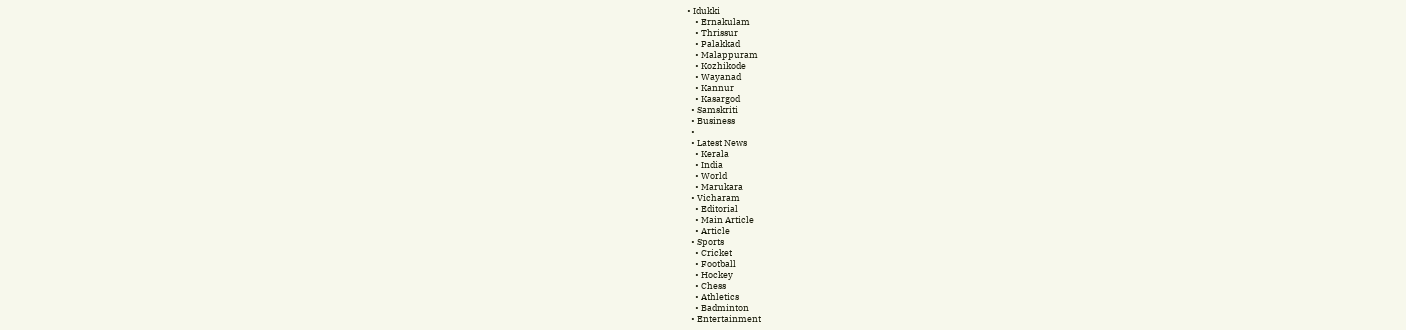• Idukki
    • Ernakulam
    • Thrissur
    • Palakkad
    • Malappuram
    • Kozhikode
    • Wayanad
    • Kannur
    • Kasargod
  • Samskriti
  • Business
  •
  • Latest News
    • Kerala
    • India
    • World
    • Marukara
  • Vicharam
    • Editorial
    • Main Article
    • Article
  • Sports
    • Cricket
    • Football
    • Hockey
    • Chess
    • Athletics
    • Badminton
  • Entertainment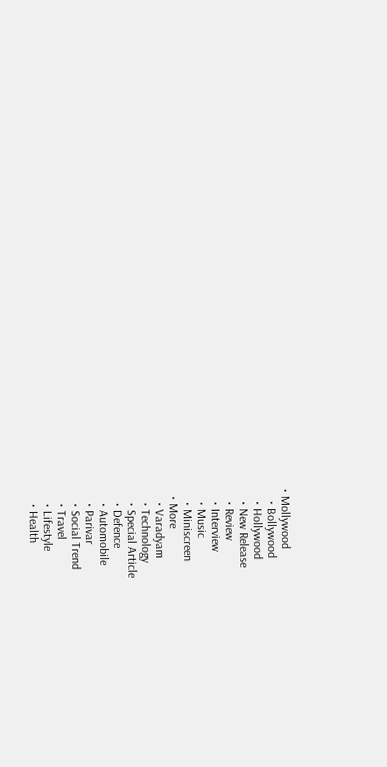• Mollywood
    • Bollywood
    • Hollywood
    • New Release
    • Review
    • Interview
    • Music
    • Miniscreen
  • More
    • Varadyam
    • Technology
    • Special Article
    • Defence
    • Automobile
    • Parivar
    • Social Trend
    • Travel
    • Lifestyle
    • Health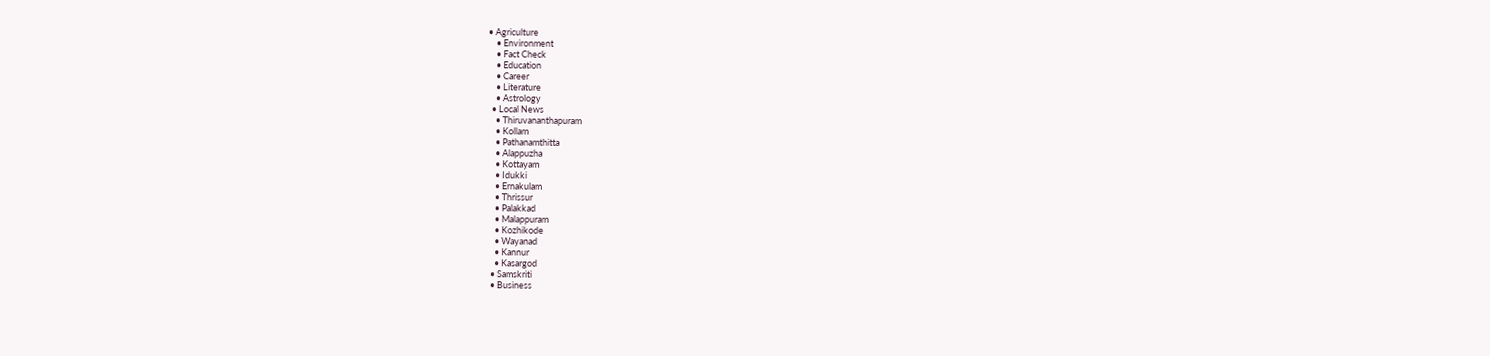• Agriculture
    • Environment
    • Fact Check
    • Education
    • Career
    • Literature
    • Astrology
  • Local News
    • Thiruvananthapuram
    • Kollam
    • Pathanamthitta
    • Alappuzha
    • Kottayam
    • Idukki
    • Ernakulam
    • Thrissur
    • Palakkad
    • Malappuram
    • Kozhikode
    • Wayanad
    • Kannur
    • Kasargod
  • Samskriti
  • Business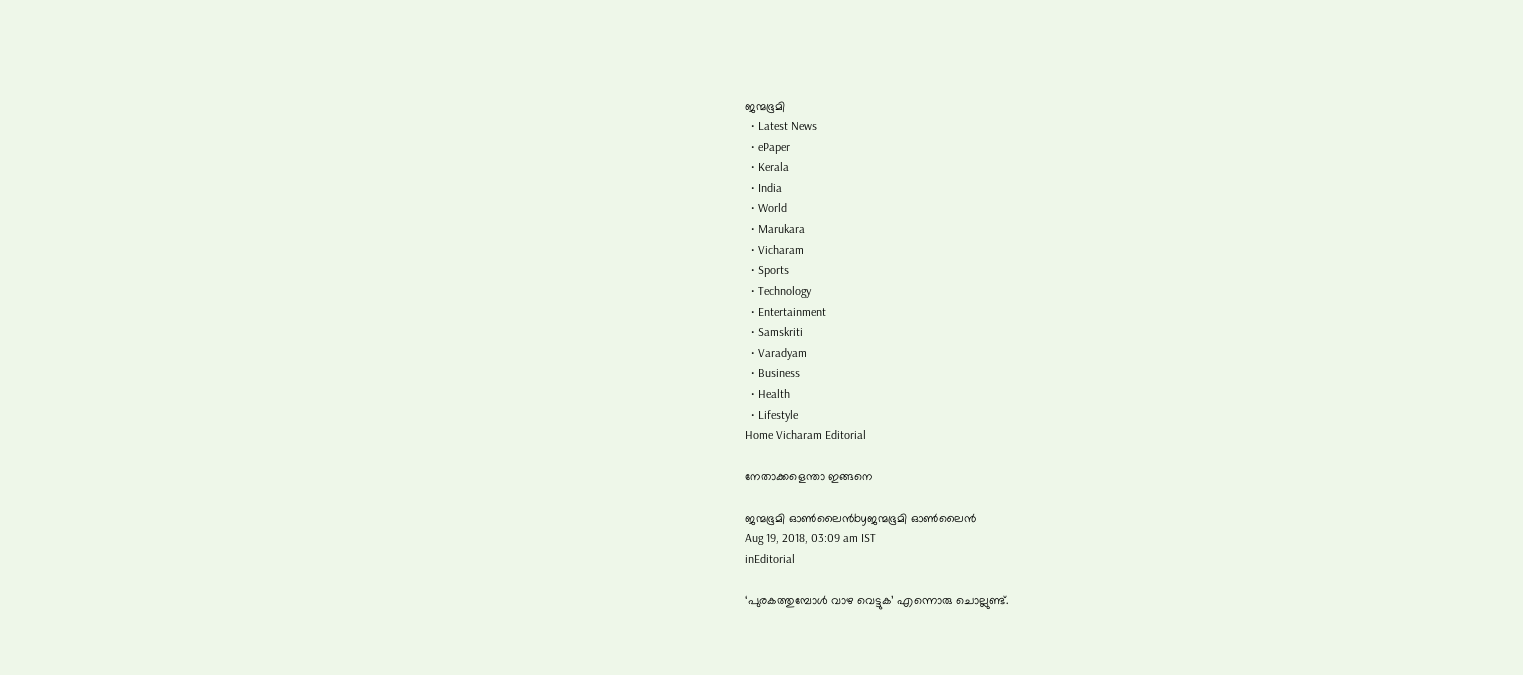ജന്മഭൂമി
  • Latest News
  • ePaper
  • Kerala
  • India
  • World
  • Marukara
  • Vicharam
  • Sports
  • Technology
  • Entertainment
  • Samskriti
  • Varadyam
  • Business
  • Health
  • Lifestyle
Home Vicharam Editorial

നേതാക്കളെന്താ ഇങ്ങനെ

ജന്മഭൂമി ഓണ്‍ലൈന്‍byജന്മഭൂമി ഓണ്‍ലൈന്‍
Aug 19, 2018, 03:09 am IST
inEditorial

‘പുരകത്തുമ്പോള്‍ വാഴ വെട്ടുക’ എന്നൊരു ചൊല്ലുണ്ട്.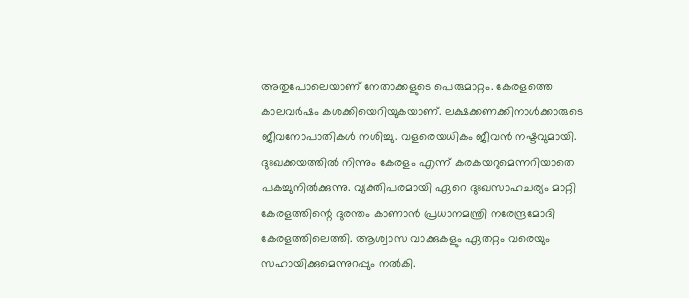അതുപോലെയാണ് നേതാക്കളുടെ പെരുമാറ്റം. കേരളത്തെ കാലവര്‍ഷം കശക്കിയെറിയുകയാണ്. ലക്ഷക്കണക്കിനാള്‍ക്കാരുടെ ജീവനോപാതികള്‍ നശിച്ചു. വളരെയധികം ജീവന്‍ നഷ്ടവുമായി. ദുഃഖക്കയത്തില്‍ നിന്നും കേരളം എന്ന് കരകയറുമെന്നറിയാതെ പകച്ചുനില്‍ക്കുന്നു. വ്യക്തിപരമായി ഏറെ ദുഃഖസാഹചര്യം മാറ്റി കേരളത്തിന്റെ ദുരന്തം കാണാന്‍ പ്രധാനമന്ത്രി നരേന്ദ്രമോദി കേരളത്തിലെത്തി. ആശ്വാസ വാക്കുകളും ഏതറ്റം വരെയും സഹായിക്കുമെന്നുറപ്പും നല്‍കി.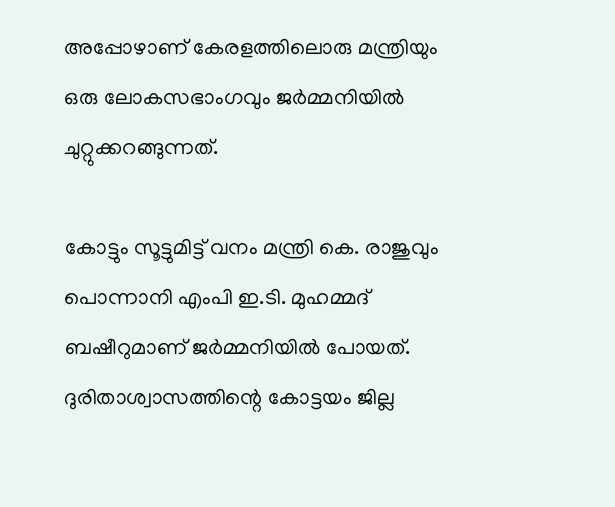അപ്പോഴാണ് കേരളത്തിലൊരു മന്ത്രിയും ഒരു ലോകസഭാംഗവും ജര്‍മ്മനിയില്‍ ചുറ്റുക്കറങ്ങുന്നത്.

കോട്ടും സൂട്ടുമിട്ട് വനം മന്ത്രി കെ. രാജുവും പൊന്നാനി എംപി ഇ.ടി. മുഹമ്മദ് ബഷീറുമാണ് ജര്‍മ്മനിയില്‍ പോയത്. ദുരിതാശ്വാസത്തിന്റെ കോട്ടയം ജില്ല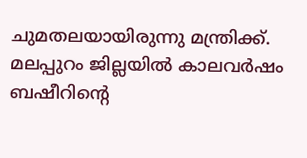ചുമതലയായിരുന്നു മന്ത്രിക്ക്. മലപ്പുറം ജില്ലയില്‍ കാലവര്‍ഷം ബഷീറിന്റെ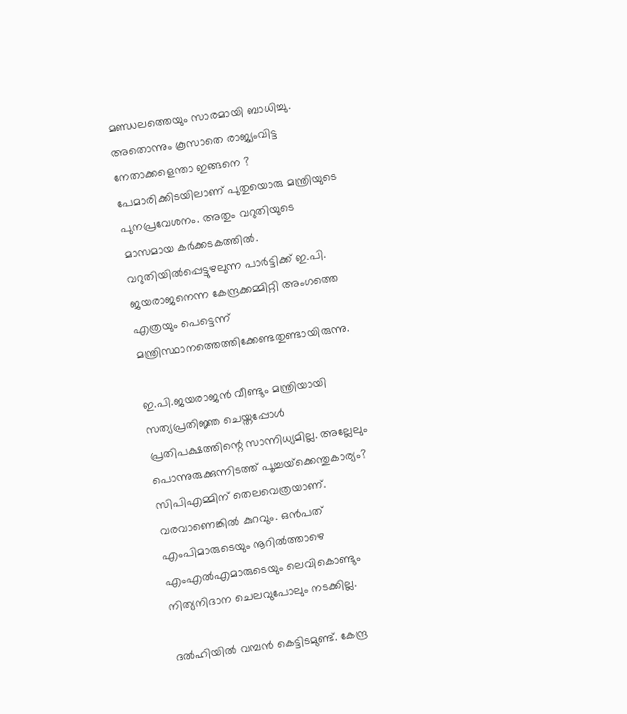മണ്ഡലത്തെയും സാരമായി ബാധിച്ചു. അതൊന്നും കൂസാതെ രാജ്യംവിട്ട നേതാക്കളെന്താ ഇങ്ങനെ ? പേമാരിക്കിടയിലാണ് പുതുയൊരു മന്ത്രിയുടെ പുനപ്രവേശനം. അതും വറുതിയുടെ മാസമായ കര്‍ക്കടകത്തില്‍. വറുതിയില്‍പ്പെട്ടുഴലുന്ന പാര്‍ട്ടിക്ക് ഇ.പി. ജയരാജനെന്ന കേന്ദ്രക്കമ്മിറ്റി അംഗത്തെ എത്രയും പെട്ടെന്ന് മന്ത്രിസ്ഥാനത്തെത്തിക്കേണ്ടതുണ്ടായിരുന്നു.

ഇ.പി.ജയരാജന്‍ വീണ്ടും മന്ത്രിയായി സത്യപ്രതിജ്ഞ ചെയ്തപ്പോള്‍ പ്രതിപക്ഷത്തിന്റെ സാന്നിധ്യമില്ല. അല്ലേലും പൊന്നുരുക്കുന്നിടത്ത് പൂച്ചയ്‌ക്കെന്തുകാര്യം? സിപിഎമ്മിന് തെലവെത്രയാണ്. വരവാണെങ്കില്‍ കുറവും. ഒന്‍പത് എംപിമാരുടെയും നൂറില്‍ത്താഴെ എംഎല്‍എമാരുടെയും ലെവികൊണ്ടും നിത്യനിദാന ചെലവുപോലും നടക്കില്ല.

ദല്‍ഹിയില്‍ വമ്പന്‍ കെട്ടിടമുണ്ട്. കേന്ദ്ര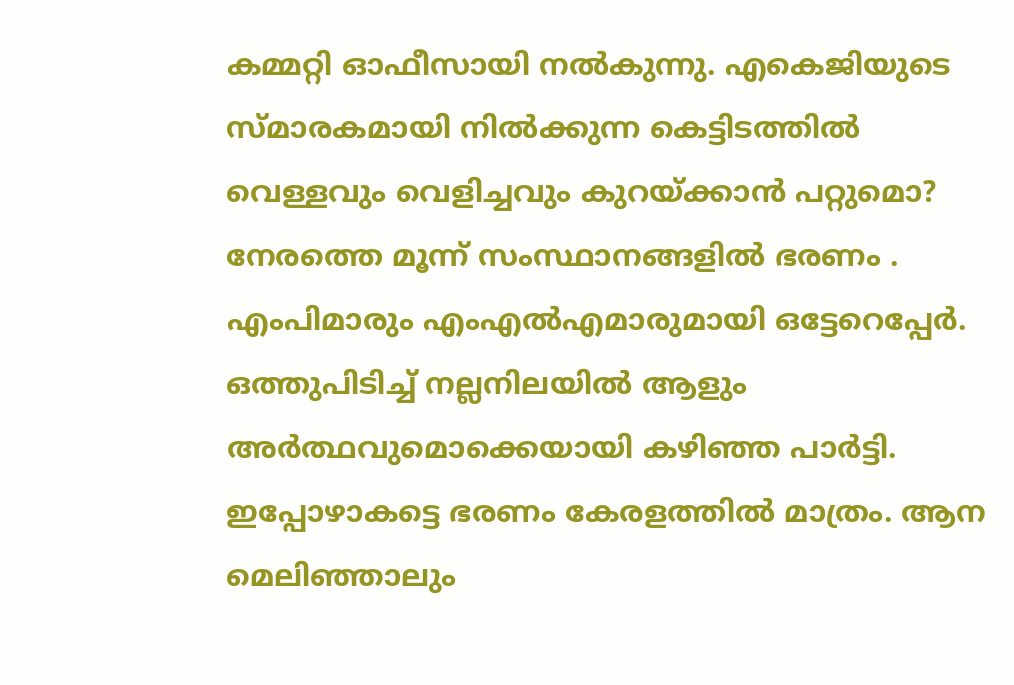കമ്മറ്റി ഓഫീസായി നല്‍കുന്നു. എകെജിയുടെ സ്മാരകമായി നില്‍ക്കുന്ന കെട്ടിടത്തില്‍ വെള്ളവും വെളിച്ചവും കുറയ്‌ക്കാന്‍ പറ്റുമൊ? നേരത്തെ മൂന്ന് സംസ്ഥാനങ്ങളില്‍ ഭരണം . എംപിമാരും എംഎല്‍എമാരുമായി ഒട്ടേറെപ്പേര്‍. ഒത്തുപിടിച്ച് നല്ലനിലയില്‍ ആളും അര്‍ത്ഥവുമൊക്കെയായി കഴിഞ്ഞ പാര്‍ട്ടി. ഇപ്പോഴാകട്ടെ ഭരണം കേരളത്തില്‍ മാത്രം. ആന മെലിഞ്ഞാലും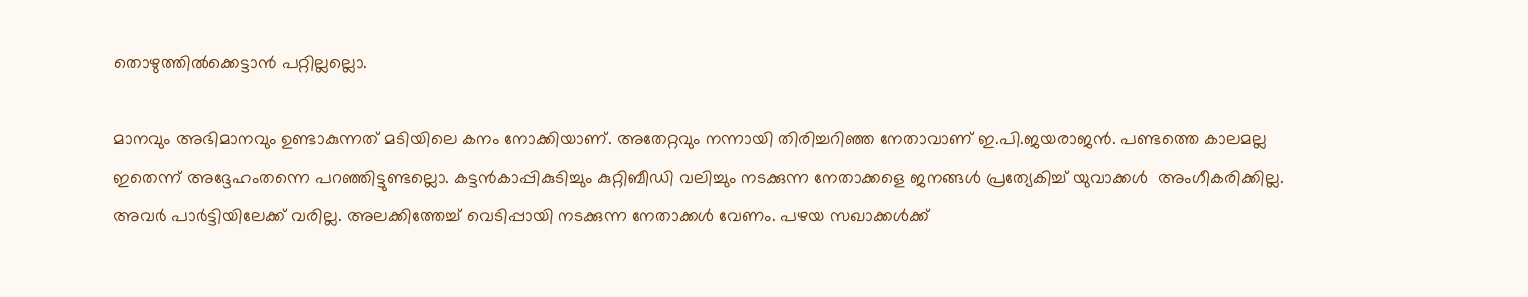തൊഴുത്തില്‍ക്കെട്ടാന്‍ പറ്റില്ലല്ലൊ.

മാനവും അഭിമാനവും ഉണ്ടാകുന്നത് മടിയിലെ കനം നോക്കിയാണ്. അതേറ്റവും നന്നായി തിരിച്ചറിഞ്ഞ നേതാവാണ് ഇ.പി.ജയരാജന്‍. പണ്ടത്തെ കാലമല്ല ഇതെന്ന് അദ്ദേഹംതന്നെ പറഞ്ഞിട്ടുണ്ടല്ലൊ. കട്ടന്‍കാപ്പികുടിച്ചും കുറ്റിബീഡി വലിച്ചും നടക്കുന്ന നേതാക്കളെ ജനങ്ങള്‍ പ്രത്യേകിച്ച് യുവാക്കള്‍  അംഗീകരിക്കില്ല. അവര്‍ പാര്‍ട്ടിയിലേക്ക് വരില്ല. അലക്കിത്തേച്ച് വെടിപ്പായി നടക്കുന്ന നേതാക്കള്‍ വേണം. പഴയ സഖാക്കള്‍ക്ക്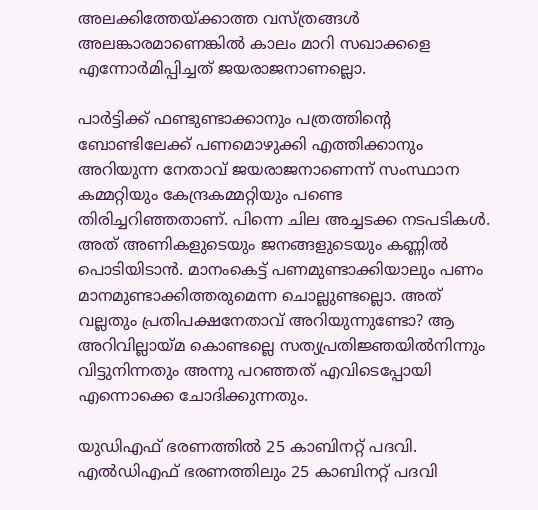അലക്കിത്തേയ്‌ക്കാത്ത വസ്ത്രങ്ങള്‍ അലങ്കാരമാണെങ്കില്‍ കാലം മാറി സഖാക്കളെ എന്നോര്‍മിപ്പിച്ചത് ജയരാജനാണല്ലൊ.

പാര്‍ട്ടിക്ക് ഫണ്ടുണ്ടാക്കാനും പത്രത്തിന്റെ ബോണ്ടിലേക്ക് പണമൊഴുക്കി എത്തിക്കാനും അറിയുന്ന നേതാവ് ജയരാജനാണെന്ന് സംസ്ഥാന കമ്മറ്റിയും കേന്ദ്രകമ്മറ്റിയും പണ്ടെ തിരിച്ചറിഞ്ഞതാണ്. പിന്നെ ചില അച്ചടക്ക നടപടികള്‍. അത് അണികളുടെയും ജനങ്ങളുടെയും കണ്ണില്‍ പൊടിയിടാന്‍. മാനംകെട്ട് പണമുണ്ടാക്കിയാലും പണം മാനമുണ്ടാക്കിത്തരുമെന്ന ചൊല്ലുണ്ടല്ലൊ. അത് വല്ലതും പ്രതിപക്ഷനേതാവ് അറിയുന്നുണ്ടോ? ആ അറിവില്ലായ്‌മ കൊണ്ടല്ലെ സത്യപ്രതിജ്ഞയില്‍നിന്നും വിട്ടുനിന്നതും അന്നു പറഞ്ഞത് എവിടെപ്പോയി എന്നൊക്കെ ചോദിക്കുന്നതും.

യുഡിഎഫ് ഭരണത്തില്‍ 25 കാബിനറ്റ് പദവി. എല്‍ഡിഎഫ് ഭരണത്തിലും 25 കാബിനറ്റ് പദവി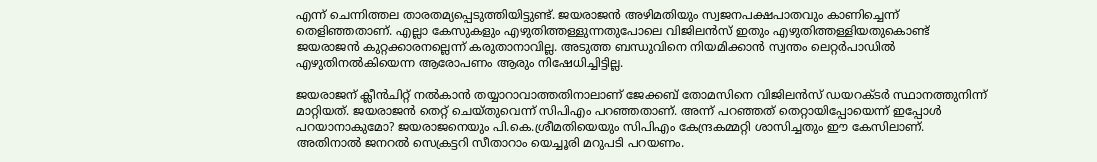എന്ന് ചെന്നിത്തല താരതമ്യപ്പെടുത്തിയിട്ടുണ്ട്. ജയരാജന്‍ അഴിമതിയും സ്വജനപക്ഷപാതവും കാണിച്ചെന്ന് തെളിഞ്ഞതാണ്. എല്ലാ കേസുകളും എഴുതിത്തള്ളുന്നതുപോലെ വിജിലന്‍സ് ഇതും എഴുതിത്തള്ളിയതുകൊണ്ട് ജയരാജന്‍ കുറ്റക്കാരനല്ലെന്ന് കരുതാനാവില്ല. അടുത്ത ബന്ധുവിനെ നിയമിക്കാന്‍ സ്വന്തം ലെറ്റര്‍പാഡില്‍ എഴുതിനല്‍കിയെന്ന ആരോപണം ആരും നിഷേധിച്ചിട്ടില്ല.

ജയരാജന് ക്ലീന്‍ചിറ്റ് നല്‍കാന്‍ തയ്യാറാവാത്തതിനാലാണ് ജേക്കബ് തോമസിനെ വിജിലന്‍സ് ഡയറക്ടര്‍ സ്ഥാനത്തുനിന്ന് മാറ്റിയത്. ജയരാജന്‍ തെറ്റ് ചെയ്തുവെന്ന് സിപിഎം പറഞ്ഞതാണ്. അന്ന് പറഞ്ഞത് തെറ്റായിപ്പോയെന്ന് ഇപ്പോള്‍ പറയാനാകുമോ? ജയരാജനെയും പി.കെ.ശ്രീമതിയെയും സിപിഎം കേന്ദ്രകമ്മറ്റി ശാസിച്ചതും ഈ കേസിലാണ്. അതിനാല്‍ ജനറല്‍ സെക്രട്ടറി സീതാറാം യെച്ചൂരി മറുപടി പറയണം.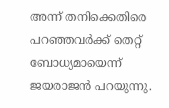അന്ന് തനിക്കെതിരെ പറഞ്ഞവര്‍ക്ക് തെറ്റ് ബോധ്യമായെന്ന് ജയരാജന്‍ പറയുന്നു.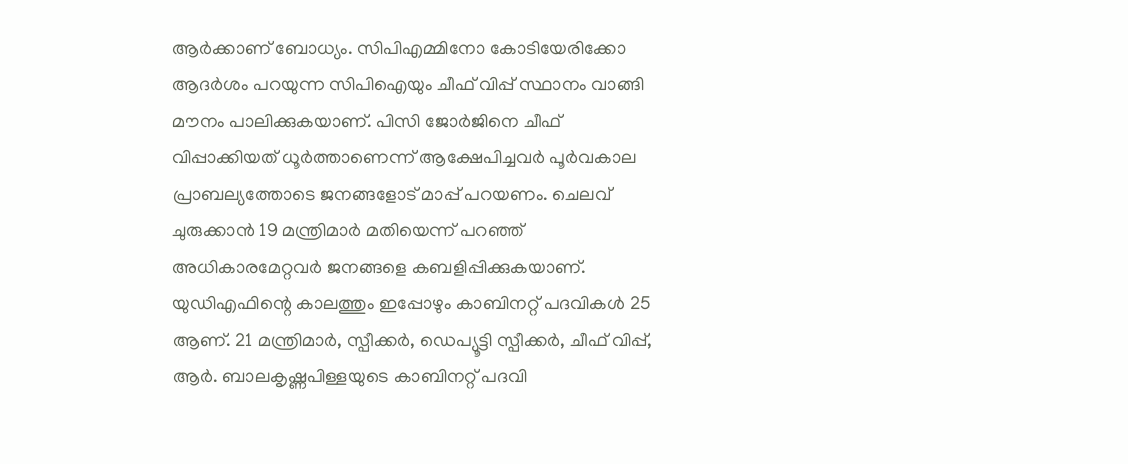ആര്‍ക്കാണ് ബോധ്യം. സിപിഎമ്മിനോ കോടിയേരിക്കോ ആദര്‍ശം പറയുന്ന സിപിഐയും ചീഫ് വിപ്പ് സ്ഥാനം വാങ്ങി മൗനം പാലിക്കുകയാണ്. പിസി ജോര്‍ജിനെ ചീഫ് വിപ്പാക്കിയത് ധൂര്‍ത്താണെന്ന് ആക്ഷേപിച്ചവര്‍ പൂര്‍വകാല പ്രാബല്യത്തോടെ ജനങ്ങളോട് മാപ്പ് പറയണം. ചെലവ് ചുരുക്കാന്‍ 19 മന്ത്രിമാര്‍ മതിയെന്ന് പറഞ്ഞ് അധികാരമേറ്റവര്‍ ജനങ്ങളെ കബളിപ്പിക്കുകയാണ്. യുഡിഎഫിന്റെ കാലത്തും ഇപ്പോഴും കാബിനറ്റ് പദവികള്‍ 25 ആണ്. 21 മന്ത്രിമാര്‍, സ്പീക്കര്‍, ഡെപ്യൂട്ടി സ്പീക്കര്‍, ചീഫ് വിപ്പ്, ആര്‍. ബാലകൃഷ്ണപിള്ളയുടെ കാബിനറ്റ് പദവി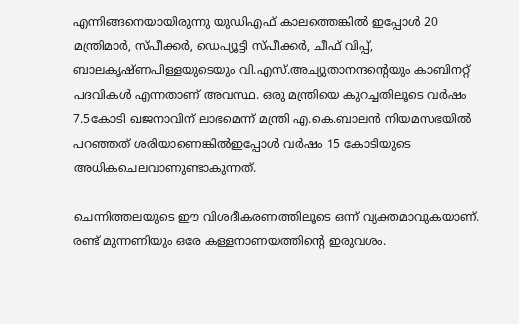എന്നിങ്ങനെയായിരുന്നു യുഡിഎഫ് കാലത്തെങ്കില്‍ ഇപ്പോള്‍ 20 മന്ത്രിമാര്‍, സ്പീക്കര്‍, ഡെപ്യൂട്ടി സ്പീക്കര്‍, ചീഫ് വിപ്പ്, ബാലകൃഷ്ണപിള്ളയുടെയും വി.എസ്.അച്യുതാനന്ദന്റെയും കാബിനറ്റ് പദവികള്‍ എന്നതാണ് അവസ്ഥ. ഒരു മന്ത്രിയെ കുറച്ചതിലൂടെ വര്‍ഷം 7.5കോടി ഖജനാവിന് ലാഭമെന്ന് മന്ത്രി എ.കെ.ബാലന്‍ നിയമസഭയില്‍ പറഞ്ഞത് ശരിയാണെങ്കില്‍ഇപ്പോള്‍ വര്‍ഷം 15 കോടിയുടെ അധികചെലവാണുണ്ടാകുന്നത്.

ചെന്നിത്തലയുടെ ഈ വിശദീകരണത്തിലൂടെ ഒന്ന് വ്യക്തമാവുകയാണ്. രണ്ട് മുന്നണിയും ഒരേ കള്ളനാണയത്തിന്റെ ഇരുവശം.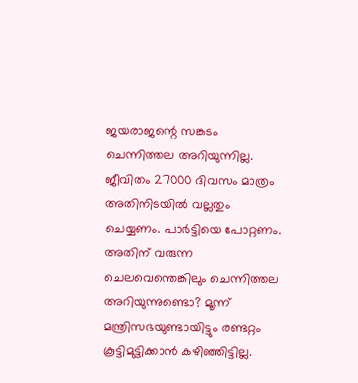ജയരാജന്റെ സങ്കടം ചെന്നിത്തല അറിയുന്നില്ല. ജീവിതം 27000 ദിവസം മാത്രം അതിനിടയില്‍ വല്ലതും ചെയ്യണം. പാര്‍ട്ടിയെ പോറ്റണം. അതിന് വരുന്ന ചെലവെന്തെങ്കിലും ചെന്നിത്തല അറിയുന്നുണ്ടൊ? മൂന്ന് മന്ത്രിസഭയുണ്ടായിട്ടും രണ്ടറ്റം കൂട്ടിമുട്ടിക്കാന്‍ കഴിഞ്ഞിട്ടില്ല.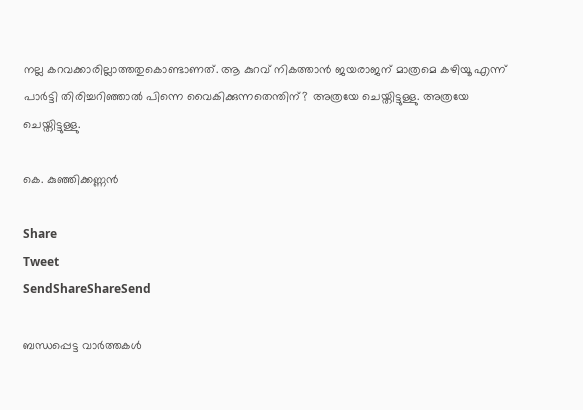നല്ല കറവക്കാരില്ലാത്തതുകൊണ്ടാണത്. ആ കുറവ് നികത്താന്‍ ജയരാജന് മാത്രമെ കഴിയൂ എന്ന് പാര്‍ട്ടി തിരിച്ചറിഞ്ഞാല്‍ പിന്നെ വൈകിക്കുന്നതെന്തിന്? അത്രയേ ചെയ്തിട്ടുള്ളു. അത്രയേ ചെയ്തിട്ടുള്ളു.

കെ. കുഞ്ഞിക്കണ്ണന്‍

Share
Tweet
SendShareShareSend

ബന്ധപ്പെട്ട വാര്‍ത്തകള്‍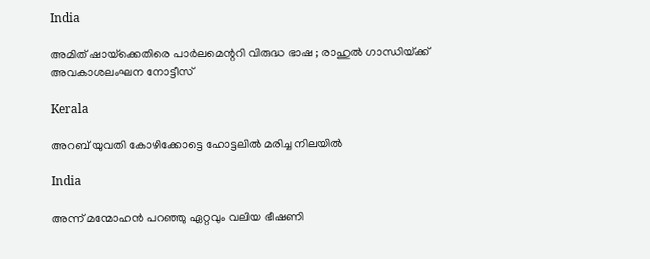India

അമിത് ഷായ്‌ക്കെതിരെ പാർലമെന്ററി വിരുദ്ധ ഭാഷ ; രാഹുൽ ഗാന്ധിയ്‌ക്ക് അവകാശലംഘന നോട്ടീസ്

Kerala

അറബ് യുവതി കോഴിക്കോട്ടെ ഹോട്ടലില്‍ മരിച്ച നിലയില്‍

India

അന്ന് മന്മോഹൻ പറഞ്ഞു ഏറ്റവും വലിയ ഭീഷണി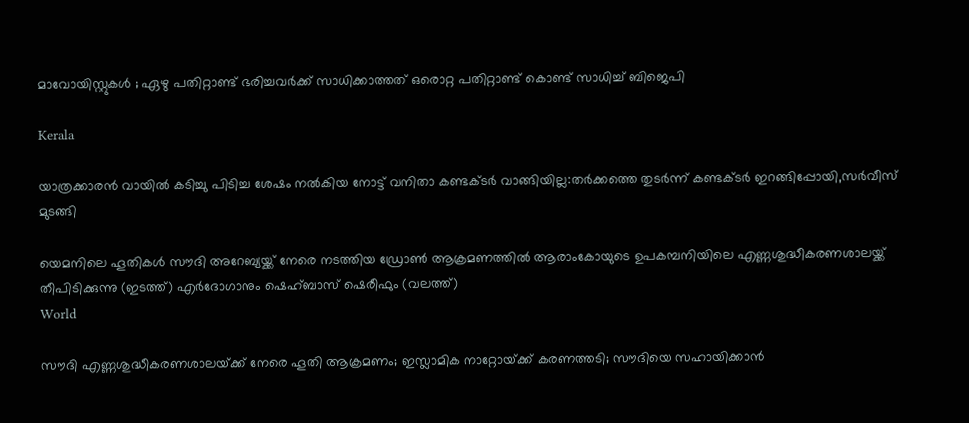മാവോയിസ്റ്റുകൾ ; ഏഴു പതിറ്റാണ്ട് ഭരിച്ചവര്‍ക്ക് സാധിക്കാത്തത് ഒരൊറ്റ പതിറ്റാണ്ട് കൊണ്ട് സാധിച്ച് ബിജെപി

Kerala

യാത്രക്കാരന്‍ വായില്‍ കടിച്ചു പിടിച്ച ശേഷം നല്‍കിയ നോട്ട് വനിതാ കണ്ടക്ടര്‍ വാങ്ങിയില്ല:തര്‍ക്കത്തെ തുടര്‍ന്ന് കണ്ടക്ടര്‍ ഇറങ്ങിപ്പോയി,സര്‍വീസ് മുടങ്ങി

യെമനിലെ ഹൂതികള്‍ സൗദി അറേബ്യയ്ക്ക് നേരെ നടത്തിയ ഡ്രോണ്‍ ആക്രമണത്തില്‍ ആരാംകോയുടെ ഉപകമ്പനിയിലെ എണ്ണശുദ്ധീകരണശാലയ്ക്ക് തീപിടിക്കുന്നു (ഇടത്ത്) എര്‍ദോഗാനും ഷെഹ്ബാസ് ഷെരീഫും (വലത്ത്)
World

സൗദി എണ്ണശുദ്ധീകരണശാലയ്‌ക്ക് നേരെ ‍ഹൂതി ആക്രമണം; ഇസ്ലാമിക നാറ്റോയ്‌ക്ക് കരണത്തടി; സൗദിയെ സഹായിക്കാന്‍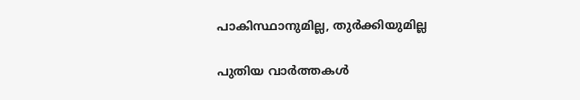പാകിസ്ഥാനുമില്ല, തുര്‍ക്കിയുമില്ല

പുതിയ വാര്‍ത്തകള്‍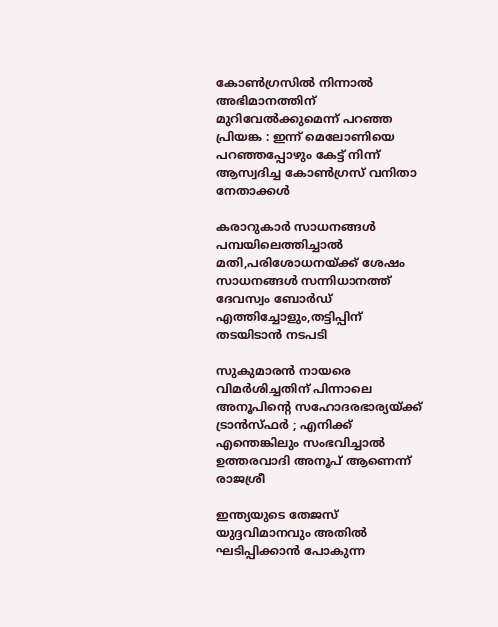കോൺഗ്രസിൽ നിന്നാൽ അഭിമാനത്തിന് മുറിവേൽക്കുമെന്ന് പറഞ്ഞ പ്രിയങ്ക : ഇന്ന് മെലോണിയെ പറഞ്ഞപ്പോഴും കേട്ട് നിന്ന് ആസ്വദിച്ച കോൺഗ്രസ് വനിതാ നേതാക്കൾ

കരാറുകാര്‍ സാധനങ്ങള്‍ പമ്പയിലെത്തിച്ചാല്‍ മതി,പരിശോധനയ്‌ക്ക് ശേഷം സാധനങ്ങള്‍ സന്നിധാനത്ത് ദേവസ്വം ബോര്‍ഡ് എത്തിച്ചോളും,തട്ടിപ്പിന് തടയിടാന്‍ നടപടി

സുകുമാരൻ നായരെ വിമർശിച്ചതിന് പിന്നാലെ അനൂപിന്റെ സഹോദരഭാര്യയ്‌ക്ക് ട്രാൻസ്ഫർ ; എനിക്ക് എന്തെങ്കിലും സംഭവിച്ചാൽ ഉത്തരവാദി അനൂപ് ആണെന്ന് രാജശ്രീ

ഇന്ത്യയുടെ തേജസ് യുദ്ദവിമാനവും അതില്‍ ഘടിപ്പിക്കാന്‍ പോകുന്ന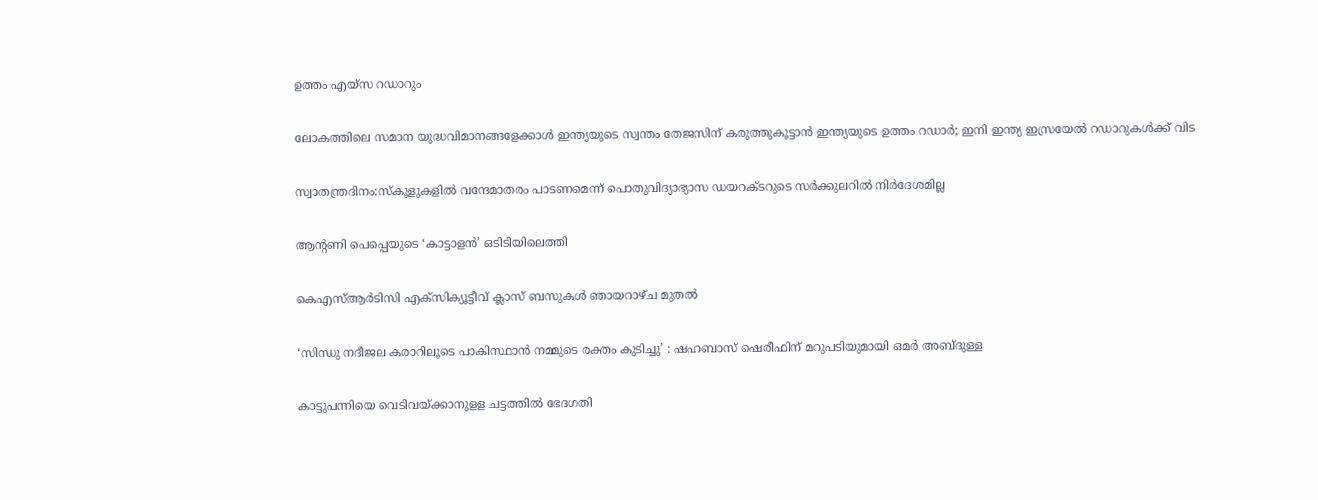ഉത്തം എയ്സ റഡാറും

ലോകത്തിലെ സമാന യുദ്ധവിമാനങ്ങളേക്കാള്‍ ഇന്ത്യയുടെ സ്വന്തം തേജസിന് കരുത്തുകൂട്ടാന്‍ ഇന്ത്യയുടെ ഉത്തം റഡാര്‍; ഇനി ഇന്ത്യ ഇസ്രയേല്‍ റഡാറുകള്‍ക്ക് വിട

സ്വാതന്ത്രദിനം:സ്‌കൂളുകളില്‍ വന്ദേമാതരം പാടണമെന്ന് പൊതുവിദ്യാഭ്യാസ ഡയറക്ടറുടെ സര്‍ക്കുലറില്‍ നിര്‍ദേശമില്ല

ആന്റണി പെപ്പെയുടെ ‘കാട്ടാളൻ’ ഒടിടിയിലെത്തി

കെഎസ്ആര്‍ടിസി എക്സിക്യൂട്ടീവ് ക്ലാസ് ബസുകള്‍ ഞായറാഴ്ച മുതല്‍

‘സിന്ധു നദീജല കരാറിലൂടെ പാകിസ്ഥാൻ നമ്മുടെ രക്തം കുടിച്ചു’ : ഷഹബാസ് ഷെരീഫിന് മറുപടിയുമായി ഒമർ അബ്ദുള്ള

കാട്ടുപന്നിയെ വെടിവയ്‌ക്കാനുളള ചട്ടത്തില്‍ ഭേദഗതി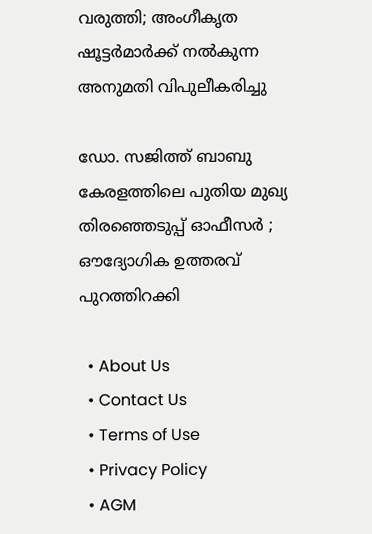വരുത്തി; അംഗീകൃത ഷൂട്ടര്‍മാര്‍ക്ക് നല്‍കുന്ന അനുമതി വിപുലീകരിച്ചു

ഡോ. സജിത്ത് ബാബു കേരളത്തിലെ പുതിയ മുഖ്യ തിരഞ്ഞെടുപ്പ് ഓഫീസർ ; ഔദ്യോഗിക ഉത്തരവ് പുറത്തിറക്കി

  • About Us
  • Contact Us
  • Terms of Use
  • Privacy Policy
  • AGM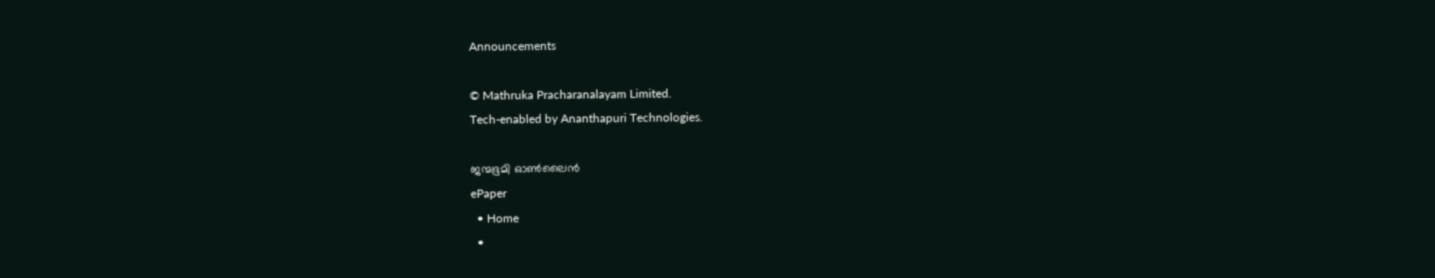Announcements

© Mathruka Pracharanalayam Limited.
Tech-enabled by Ananthapuri Technologies.

ജന്മഭൂമി ഓണ്‍ലൈന്‍
ePaper
  • Home
  •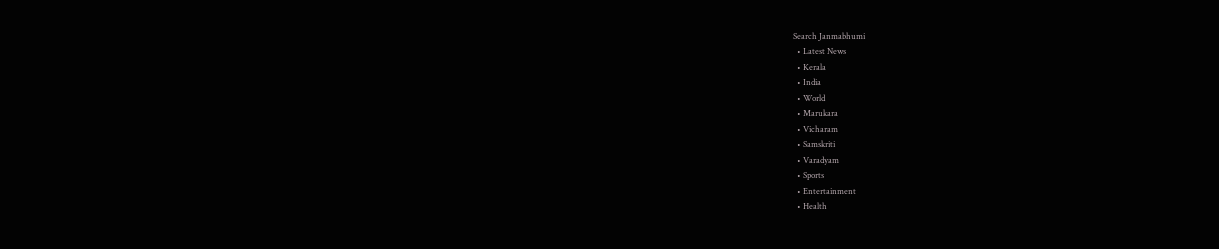Search Janmabhumi
  • Latest News
  • Kerala
  • India
  • World
  • Marukara
  • Vicharam
  • Samskriti
  • Varadyam
  • Sports
  • Entertainment
  • Health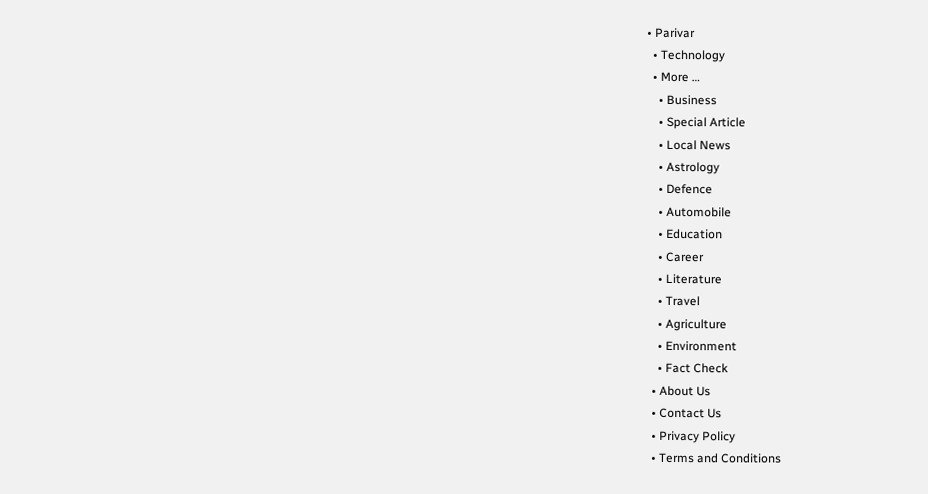• Parivar
  • Technology
  • More …
    • Business
    • Special Article
    • Local News
    • Astrology
    • Defence
    • Automobile
    • Education
    • Career
    • Literature
    • Travel
    • Agriculture
    • Environment
    • Fact Check
  • About Us
  • Contact Us
  • Privacy Policy
  • Terms and Conditions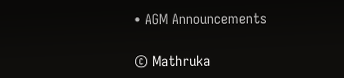• AGM Announcements

© Mathruka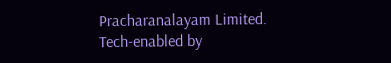Pracharanalayam Limited.
Tech-enabled by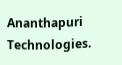Ananthapuri Technologies.